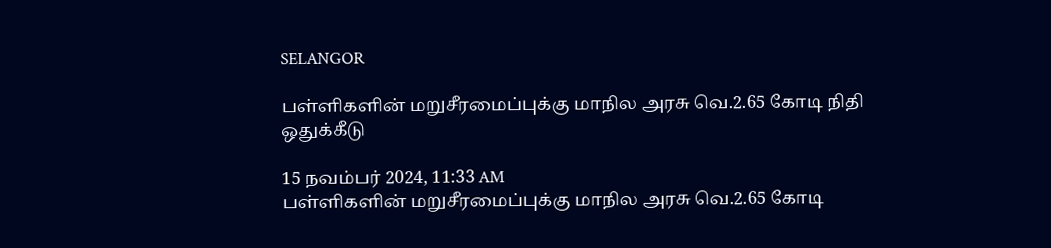SELANGOR

பள்ளிகளின் மறுசீரமைப்புக்கு மாநில அரசு வெ.2.65 கோடி நிதி ஒதுக்கீடு

15 நவம்பர் 2024, 11:33 AM
பள்ளிகளின் மறுசீரமைப்புக்கு மாநில அரசு வெ.2.65 கோடி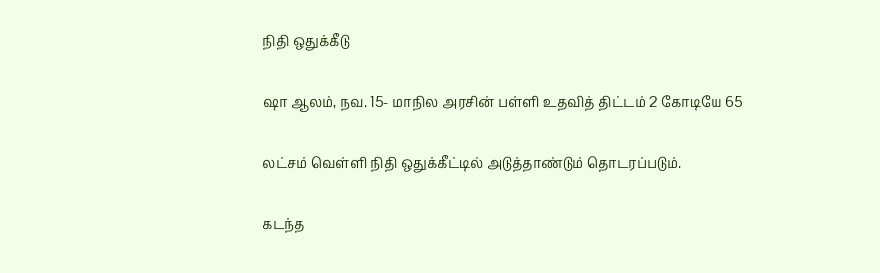நிதி ஒதுக்கீடு

ஷா ஆலம், நவ. 15- மாநில அரசின் பள்ளி உதவித் திட்டம் 2 கோடியே 65

லட்சம் வெள்ளி நிதி ஒதுக்கீட்டில் அடுத்தாண்டும் தொடரப்படும்.

கடந்த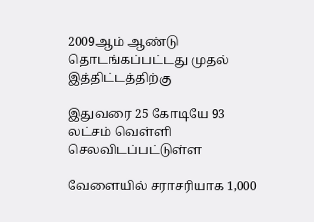2009ஆம் ஆண்டு தொடங்கப்பட்டது முதல் இத்திட்டத்திற்கு

இதுவரை 25 கோடியே 93 லட்சம் வெள்ளி செலவிடப்பட்டுள்ள

வேளையில் சராசரியாக 1,000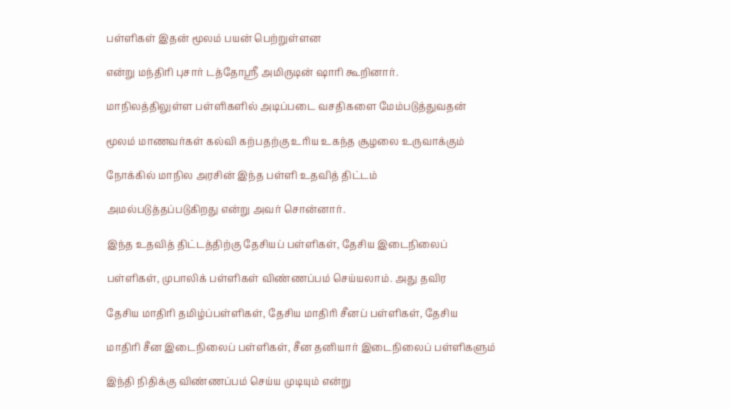பள்ளிகள் இதன் மூலம் பயன் பெற்றுள்ளன

என்று மந்திரி புசார் டத்தோஸ்ரீ அமிருடின் ஷாரி கூறினார்.

மாநிலத்திலுள்ள பள்ளிகளில் அடிப்படை வசதிகளை மேம்படுத்துவதன்

மூலம் மாணவர்கள் கல்வி கற்பதற்கு உரிய உகந்த சூழலை உருவாக்கும்

நோக்கில் மாநில அரசின் இந்த பள்ளி உதவித் திட்டம்

அமல்படுத்தப்படுகிறது என்று அவர் சொன்னார்.

இந்த உதவித் திட்டத்திற்கு தேசியப் பள்ளிகள், தேசிய இடைநிலைப்

பள்ளிகள், முபாலிக் பள்ளிகள் விண்ணப்பம் செய்யலாம். அது தவிர

தேசிய மாதிரி தமிழ்ப்பள்ளிகள், தேசிய மாதிரி சீனப் பள்ளிகள், தேசிய

மாதிரி சீன இடைநிலைப் பள்ளிகள், சீன தனியார் இடைநிலைப் பள்ளிகளும்

இந்தி நிதிக்கு விண்ணப்பம் செய்ய முடியும் என்று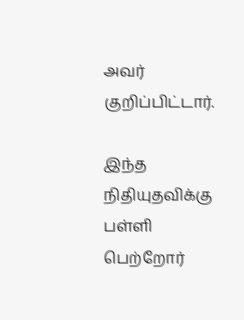அவர் குறிப்பிட்டார்.

இந்த நிதியுதவிக்கு பள்ளி பெற்றோர்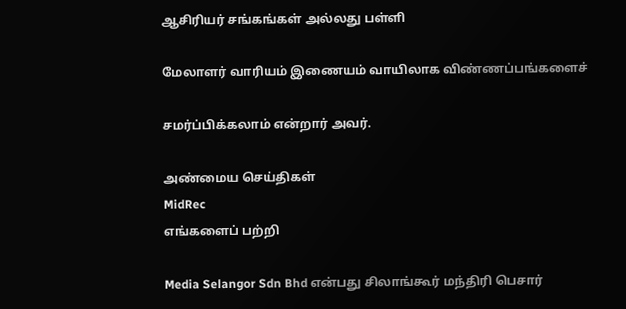ஆசிரியர் சங்கங்கள் அல்லது பள்ளி

மேலாளர் வாரியம் இணையம் வாயிலாக விண்ணப்பங்களைச்

சமர்ப்பிக்கலாம் என்றார் அவர்.

அண்மைய செய்திகள்
MidRec
எங்களைப் பற்றி

Media Selangor Sdn Bhd என்பது சிலாங்கூர் மந்திரி பெசார்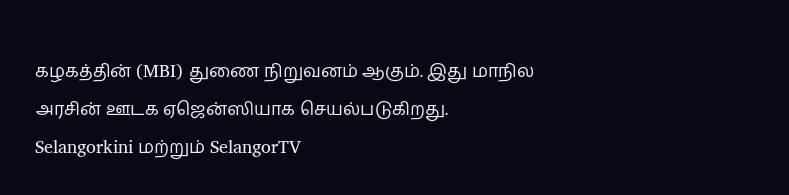கழகத்தின் (MBI) துணை நிறுவனம் ஆகும். இது மாநில அரசின் ஊடக ஏஜென்ஸியாக செயல்படுகிறது. Selangorkini மற்றும் SelangorTV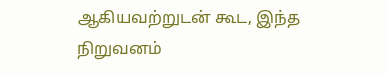ஆகியவற்றுடன் கூட, இந்த நிறுவனம்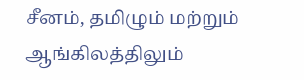சீனம், தமிழும் மற்றும் ஆங்கிலத்திலும்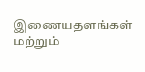இணையதளங்கள் மற்றும்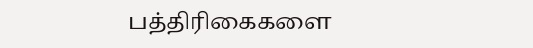பத்திரிகைகளை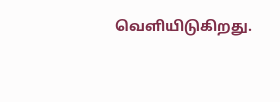வெளியிடுகிறது.